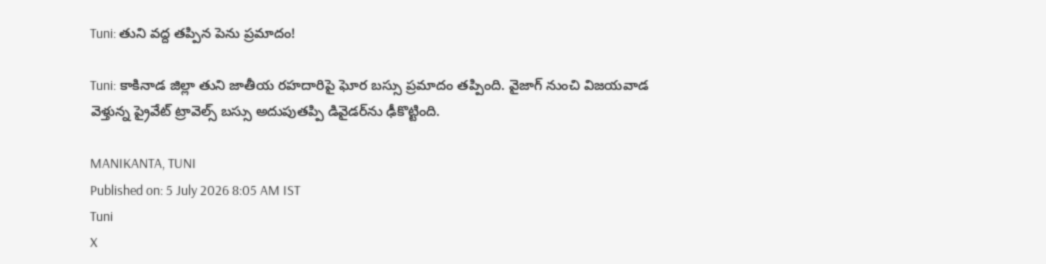Tuni: తుని వద్ద తప్పిన పెను ప్రమాదం!

Tuni: కాకినాడ జిల్లా తుని జాతీయ రహదారిపై ఘోర బస్సు ప్రమాదం తప్పింది. వైజాగ్ నుంచి విజయవాడ వెళ్తున్న ప్రైవేట్ ట్రావెల్స్ బస్సు అదుపుతప్పి డివైడర్‌ను ఢీకొట్టింది.

MANIKANTA, TUNI
Published on: 5 July 2026 8:05 AM IST
Tuni
X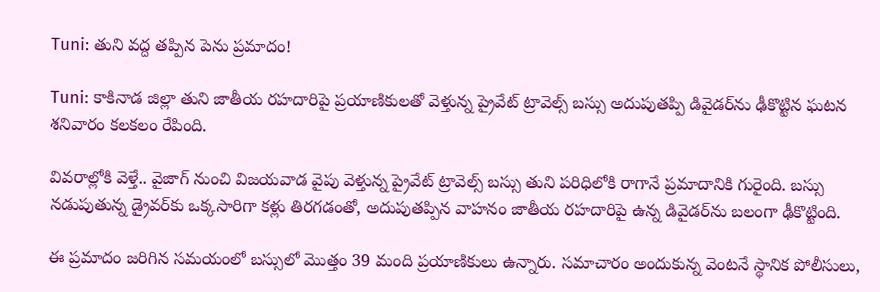Tuni: తుని వద్ద తప్పిన పెను ప్రమాదం!

Tuni: కాకినాడ జిల్లా తుని జాతీయ రహదారిపై ప్రయాణికులతో వెళ్తున్న ప్రైవేట్ ట్రావెల్స్ బస్సు అదుపుతప్పి డివైడర్‌ను ఢీకొట్టిన ఘటన శనివారం కలకలం రేపింది.

వివరాల్లోకి వెళ్తే.. వైజాగ్ నుంచి విజయవాడ వైపు వెళ్తున్న ప్రైవేట్ ట్రావెల్స్ బస్సు తుని పరిధిలోకి రాగానే ప్రమాదానికి గురైంది. బస్సు నడుపుతున్న డ్రైవర్‌కు ఒక్కసారిగా కళ్లు తిరగడంతో, అదుపుతప్పిన వాహనం జాతీయ రహదారిపై ఉన్న డివైడర్‌ను బలంగా ఢీకొట్టింది.

ఈ ప్రమాదం జరిగిన సమయంలో బస్సులో మొత్తం 39 మంది ప్రయాణికులు ఉన్నారు. సమాచారం అందుకున్న వెంటనే స్థానిక పోలీసులు,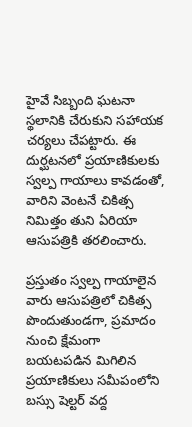హైవే సిబ్బంది ఘటనా స్థలానికి చేరుకుని సహాయక చర్యలు చేపట్టారు. ఈ దుర్ఘటనలో ప్రయాణికులకు స్వల్ప గాయాలు కావడంతో, వారిని వెంటనే చికిత్స నిమిత్తం తుని ఏరియా ఆసుపత్రికి తరలించారు.

ప్రస్తుతం స్వల్ప గాయాలైన వారు ఆసుపత్రిలో చికిత్స పొందుతుండగా, ప్రమాదం నుంచి క్షేమంగా బయటపడిన మిగిలిన ప్రయాణికులు సమీపంలోని బస్సు షెల్టర్ వద్ద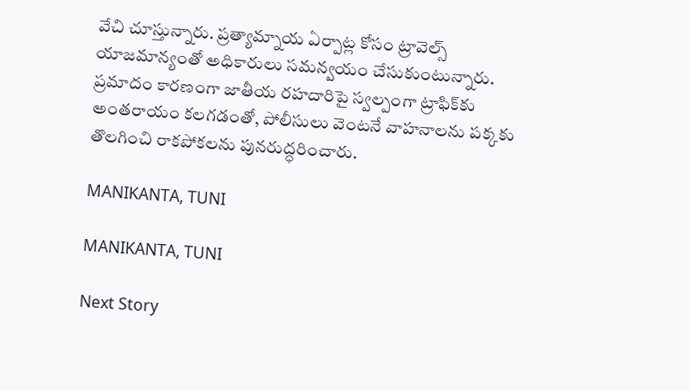వేచి చూస్తున్నారు. ప్రత్యామ్నాయ ఏర్పాట్ల కోసం ట్రావెల్స్ యాజమాన్యంతో అధికారులు సమన్వయం చేసుకుంటున్నారు. ప్రమాదం కారణంగా జాతీయ రహదారిపై స్వల్పంగా ట్రాఫిక్‌కు అంతరాయం కలగడంతో, పోలీసులు వెంటనే వాహనాలను పక్కకు తొలగించి రాకపోకలను పునరుద్ధరించారు.

MANIKANTA, TUNI

MANIKANTA, TUNI

Next Story